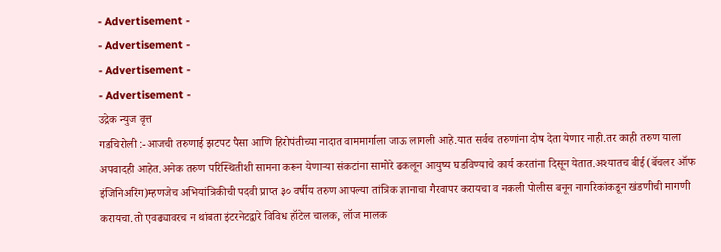- Advertisement -
- Advertisement -
- Advertisement -
- Advertisement -
उद्रेक न्युज वृत्त
गडचिरोली :-आजची तरुणाई झटपट पैसा आणि हिरोपंतीच्या नादात वाममार्गाला जाऊ लागली आहे.यात सर्वच तरुणांना दोष देता येणार नाही.तर काही तरुण याला अपवादही आहेत.अनेक तरुण परिस्थितीशी सामना करून येणाऱ्या संकटांना सामोरे ढकलून आयुष्य घडविण्याचे कार्य करतांना दिसून येतात.अश्यातच बीई(बॅचलर ऑफ इंजिनिअरिंग)म्हणजेच अभियांत्रिकीची पदवी प्राप्त ३० वर्षीय तरुण आपल्या तांत्रिक ज्ञानाचा गैरवापर करायचा व नकली पोलीस बनून नागरिकांकडून खंडणीची मागणी करायचा.तो एवढ्यावरच न थांबता इंटरनेटद्वारे विविध हॉटेल चालक, लॉज मालक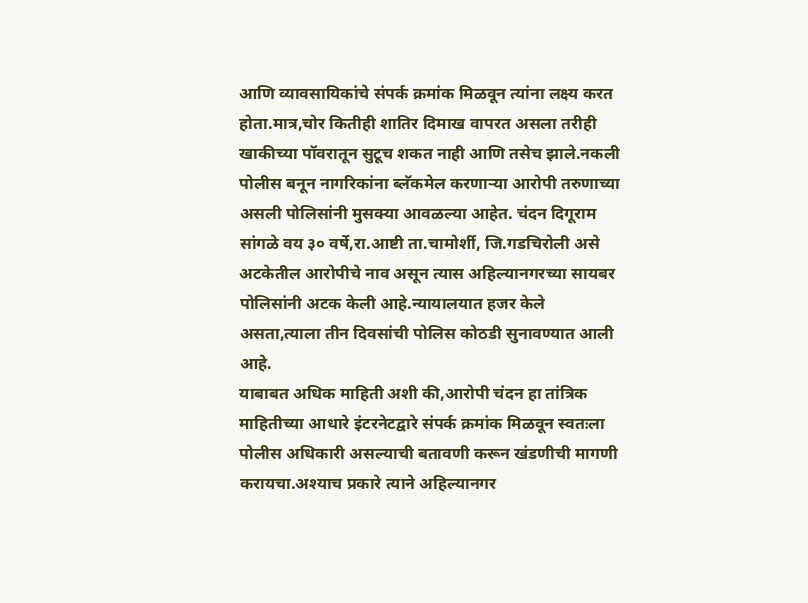आणि व्यावसायिकांचे संपर्क क्रमांक मिळवून त्यांना लक्ष्य करत होता.मात्र,चोर कितीही शातिर दिमाख वापरत असला तरीही खाकीच्या पॉवरातून सुटूच शकत नाही आणि तसेच झाले.नकली पोलीस बनून नागरिकांना ब्लॅकमेल करणाऱ्या आरोपी तरुणाच्या असली पोलिसांनी मुसक्या आवळल्या आहेत. चंदन दिगूराम सांगळे वय ३० वर्षे,रा.आष्टी ता.चामोर्शी, जि.गडचिरोली असे अटकेतील आरोपीचे नाव असून त्यास अहिल्यानगरच्या सायबर पोलिसांनी अटक केली आहे.न्यायालयात हजर केले असता,त्याला तीन दिवसांची पोलिस कोठडी सुनावण्यात आली आहे.
याबाबत अधिक माहिती अशी की,आरोपी चंदन हा तांत्रिक माहितीच्या आधारे इंटरनेटद्वारे संपर्क क्रमांक मिळवून स्वतःला पोलीस अधिकारी असल्याची बतावणी करून खंडणीची मागणी करायचा.अश्याच प्रकारे त्याने अहिल्यानगर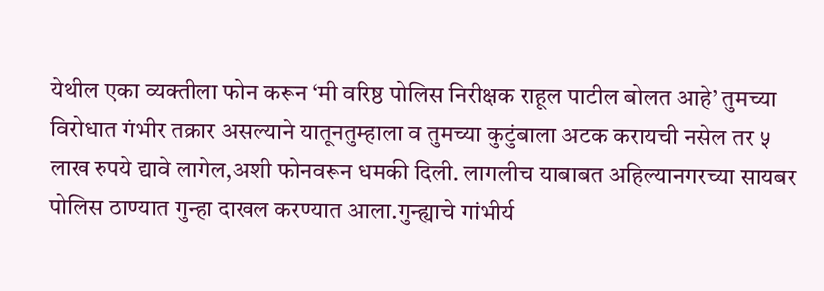येथील एका व्यक्तीला फोन करून ‘मी वरिष्ठ पोलिस निरीक्षक राहूल पाटील बोलत आहे’ तुमच्या विरोधात गंभीर तक्रार असल्याने यातूनतुम्हाला व तुमच्या कुटुंबाला अटक करायची नसेल तर ५ लाख रुपये द्यावे लागेल,अशी फोनवरून धमकी दिली. लागलीच याबाबत अहिल्यानगरच्या सायबर पोलिस ठाण्यात गुन्हा दाखल करण्यात आला.गुन्ह्याचे गांभीर्य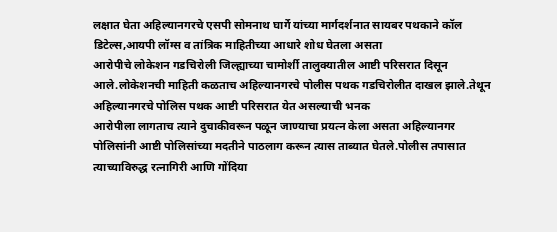लक्षात घेता अहिल्यानगरचे एसपी सोमनाथ घार्गे यांच्या मार्गदर्शनात सायबर पथकाने कॉल डिटेल्स,आयपी लॉग्स व तांत्रिक माहितीच्या आधारे शोध घेतला असता
आरोपीचे लोकेशन गडचिरोली जिल्ह्याच्या चामोर्शी तालुक्यातील आष्टी परिसरात दिसून आले.लोकेशनची माहिती कळताच अहिल्यानगरचे पोलीस पथक गडचिरोलीत दाखल झाले.तेथून अहिल्यानगरचे पोलिस पथक आष्टी परिसरात येत असल्याची भनक
आरोपीला लागताच त्याने दुचाकीवरून पळून जाण्याचा प्रयत्न केला असता अहिल्यानगर पोलिसांनी आष्टी पोलिसांच्या मदतीने पाठलाग करून त्यास ताब्यात घेतले.पोलीस तपासात त्याच्याविरुद्ध रत्नागिरी आणि गोंदिया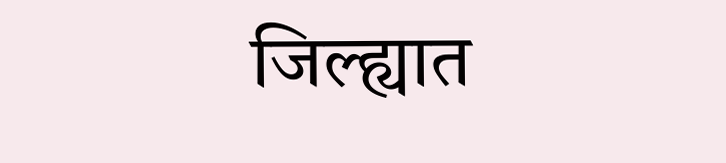जिल्ह्यात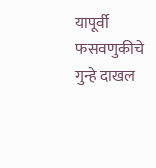यापूर्वी फसवणुकीचे गुन्हे दाखल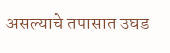असल्याचे तपासात उघड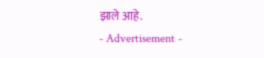झाले आहे.
- Advertisement -